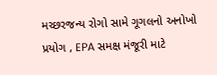મચ્છરજન્ય રોગો સામે ગૂગલનો અનોખો પ્રયોગ , EPA સમક્ષ મંજૂરી માટે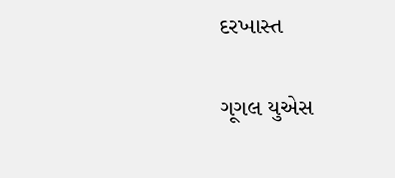દરખાસ્ત

ગૂગલ યુએસ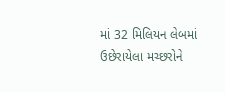માં 32 મિલિયન લેબમાં ઉછેરાયેલા મચ્છરોને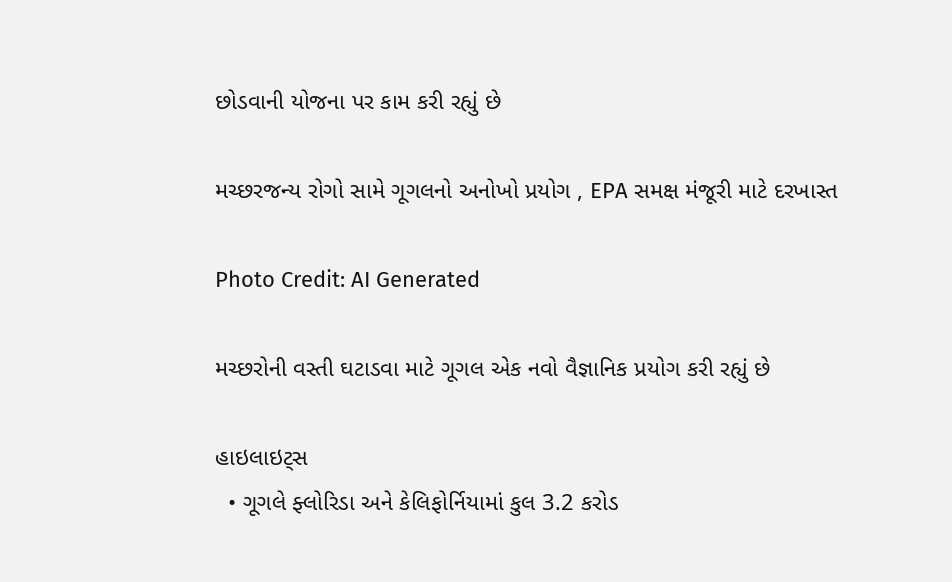છોડવાની યોજના પર કામ કરી રહ્યું છે

મચ્છરજન્ય રોગો સામે ગૂગલનો અનોખો પ્રયોગ , EPA સમક્ષ મંજૂરી માટે દરખાસ્ત

Photo Credit: AI Generated

મચ્છરોની વસ્તી ઘટાડવા માટે ગૂગલ એક નવો વૈજ્ઞાનિક પ્રયોગ કરી રહ્યું છે

હાઇલાઇટ્સ
  • ગૂગલે ફ્લોરિડા અને કેલિફોર્નિયામાં કુલ 3.2 કરોડ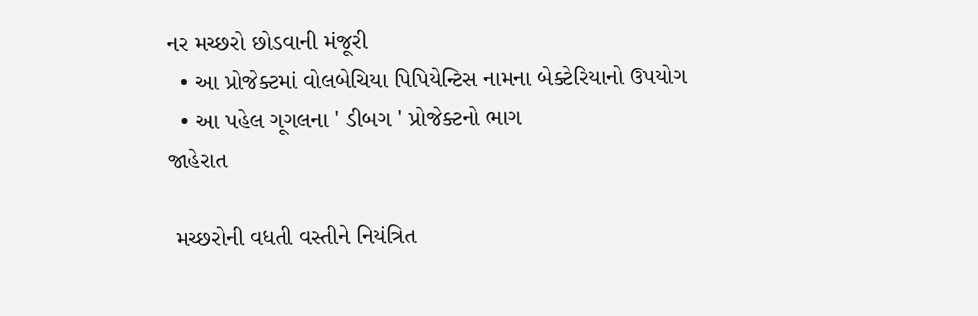નર મચ્છરો છોડવાની મંજૂરી
  • આ પ્રોજેક્ટમાં વોલબેચિયા પિપિયેન્ટિસ નામના બેક્ટેરિયાનો ઉપયોગ
  • આ પહેલ ગૂગલના ' ડીબગ ' પ્રોજેક્ટનો ભાગ
જાહેરાત

 મચ્છરોની વધતી વસ્તીને નિયંત્રિત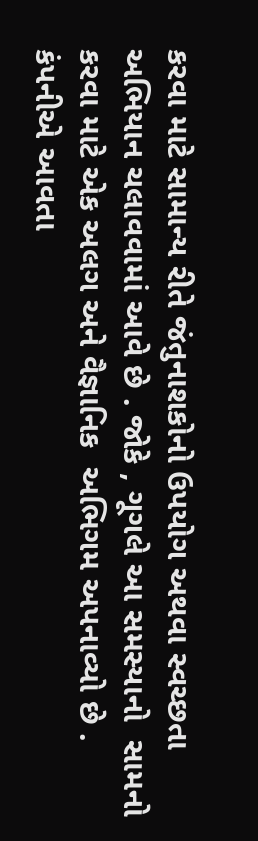કરવા માટે સામાન્ય રીતે જંતુનાશકોનો ઉપયોગ અથવા સ્વચ્છતા અભિયાન ચલાવવામાં આવે છે . જોકે , ગૂગલે આ સમસ્યાનો  સામનો કરવા માટે એક અલગ અને વૈજ્ઞાનિક  અભિગમ અપનાવ્યો છે . કંપનીએ આવતા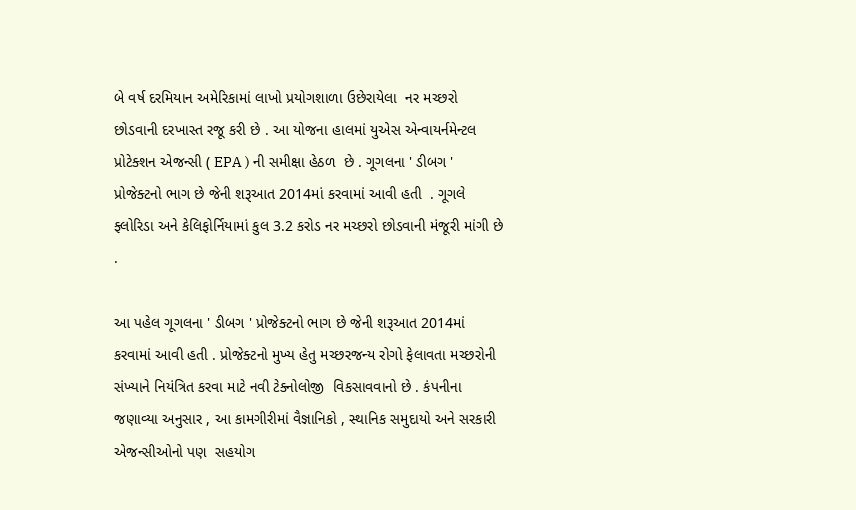બે વર્ષ દરમિયાન અમેરિકામાં લાખો પ્રયોગશાળા ઉછેરાયેલા  નર મચ્છરો છોડવાની દરખાસ્ત રજૂ કરી છે . આ યોજના હાલમાં યુએસ એન્વાયર્નમેન્ટલ પ્રોટેક્શન એજન્સી ( EPA ) ની સમીક્ષા હેઠળ  છે . ગૂગલના ' ડીબગ ' પ્રોજેક્ટનો ભાગ છે જેની શરૂઆત 2014માં કરવામાં આવી હતી  . ગૂગલે ફ્લોરિડા અને કેલિફોર્નિયામાં કુલ 3.2 કરોડ નર મચ્છરો છોડવાની મંજૂરી માંગી છે .

આ પહેલ ગૂગલના ' ડીબગ ' પ્રોજેક્ટનો ભાગ છે જેની શરૂઆત 2014માં કરવામાં આવી હતી . પ્રોજેક્ટનો મુખ્ય હેતુ મચ્છરજન્ય રોગો ફેલાવતા મચ્છરોની સંખ્યાને નિયંત્રિત કરવા માટે નવી ટેક્નોલોજી  વિકસાવવાનો છે . કંપનીના જણાવ્યા અનુસાર , આ કામગીરીમાં વૈજ્ઞાનિકો , સ્થાનિક સમુદાયો અને સરકારી એજન્સીઓનો પણ  સહયોગ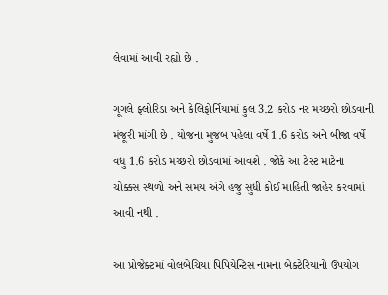લેવામાં આવી રહ્યો છે .

ગૂગલે ફ્લોરિડા અને કેલિફોર્નિયામાં કુલ 3.2 કરોડ નર મચ્છરો છોડવાની મંજૂરી માંગી છે . યોજના મુજબ પહેલા વર્ષે 1.6 કરોડ અને બીજા વર્ષે વધુ 1.6 કરોડ મચ્છરો છોડવામાં આવશે . જોકે આ ટેસ્ટ માટેના ચોક્કસ સ્થળો અને સમય અંગે હજુ સુધી કોઈ માહિતી જાહેર કરવામાં આવી નથી .

આ પ્રોજેક્ટમાં વોલબેચિયા પિપિયેન્ટિસ નામના બેક્ટેરિયાનો ઉપયોગ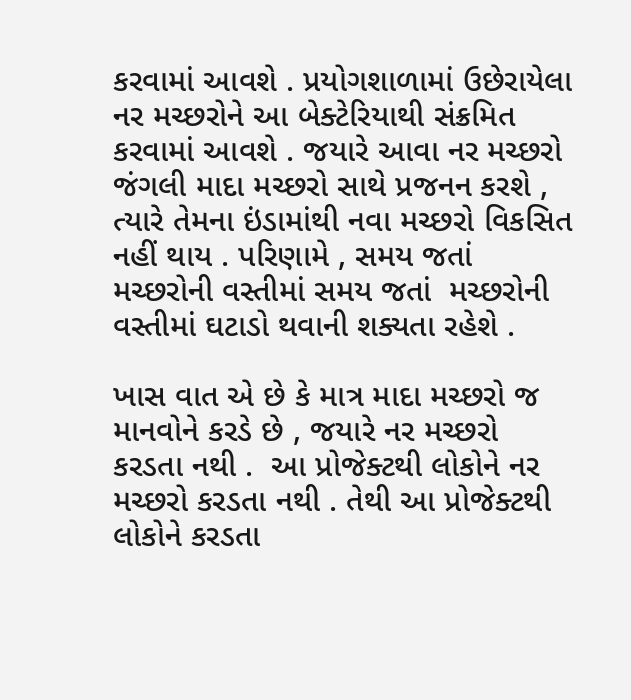કરવામાં આવશે . પ્રયોગશાળામાં ઉછેરાયેલા નર મચ્છરોને આ બેક્ટેરિયાથી સંક્રમિત કરવામાં આવશે . જયારે આવા નર મચ્છરો જંગલી માદા મચ્છરો સાથે પ્રજનન કરશે , ત્યારે તેમના ઇંડામાંથી નવા મચ્છરો વિકસિત નહીં થાય . પરિણામે , સમય જતાં મચ્છરોની વસ્તીમાં સમય જતાં  મચ્છરોની વસ્તીમાં ઘટાડો થવાની શક્યતા રહેશે .

ખાસ વાત એ છે કે માત્ર માદા મચ્છરો જ માનવોને કરડે છે , જયારે નર મચ્છરો કરડતા નથી .  આ પ્રોજેક્ટથી લોકોને નર મચ્છરો કરડતા નથી . તેથી આ પ્રોજેક્ટથી  લોકોને કરડતા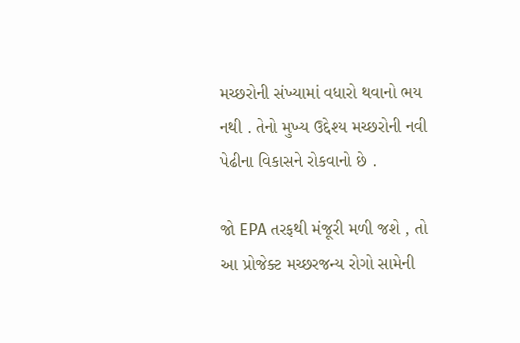મચ્છરોની સંખ્યામાં વધારો થવાનો ભય નથી . તેનો મુખ્ય ઉદ્દેશ્ય મચ્છરોની નવી પેઢીના વિકાસને રોકવાનો છે .

જો EPA તરફથી મંજૂરી મળી જશે , તો આ પ્રોજેક્ટ મચ્છરજન્ય રોગો સામેની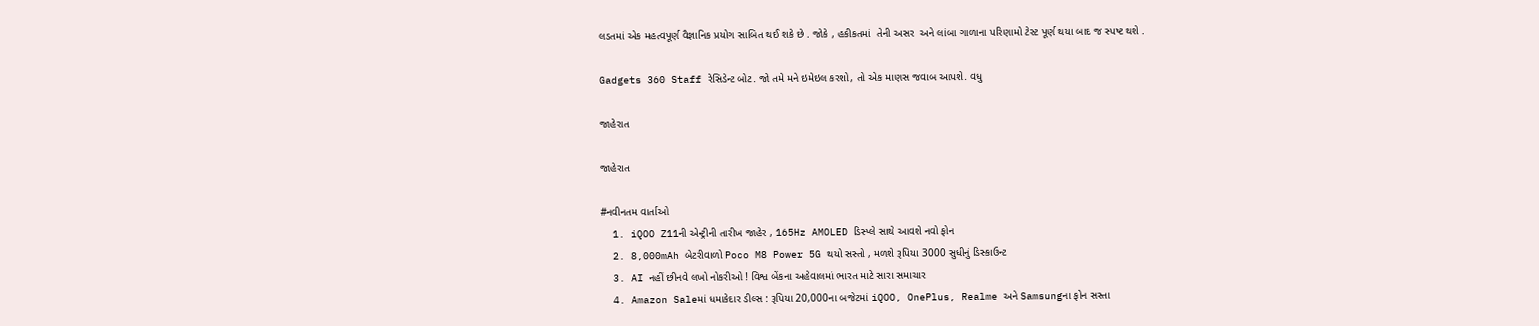લડતમાં એક મહત્વપૂર્ણ વૈજ્ઞાનિક પ્રયોગ સાબિત થઈ શકે છે . જોકે , હકીકતમાં  તેની અસર  અને લાંબા ગાળાના પરિણામો ટેસ્ટ પૂર્ણ થયા બાદ જ સ્પષ્ટ થશે .

Gadgets 360 Staff રેસિડેન્ટ બોટ. જો તમે મને ઇમેઇલ કરશો, તો એક માણસ જવાબ આપશે. વધુ

જાહેરાત

જાહેરાત

#નવીનતમ વાર્તાઓ
  1. iQOO Z11ની એન્ટ્રીની તારીખ જાહેર , 165Hz AMOLED ડિસ્પ્લે સાથે આવશે નવો ફોન
  2. 8,000mAh બેટરીવાળો Poco M8 Power 5G થયો સસ્તો , મળશે રૂપિયા 3000 સુધીનું ડિસ્કાઉન્ટ
  3. AI નહીં છીનવે લખો નોકરીઓ ! વિશ્વ બેંકના અહેવાલમાં ભારત માટે સારા સમાચાર
  4. Amazon Saleમાં ધમાકેદાર ડીલ્સ : રૂપિયા 20,000ના બજેટમાં iQOO, OnePlus, Realme અને Samsungના ફોન સસ્તા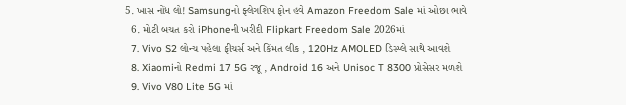5. ખાસ નોંધ લો! Samsungનો ફ્લેગશિપ ફોન હવે Amazon Freedom Sale માં ઓછા ભાવે
  6. મોટી બચત કરો iPhoneની ખરીદી Flipkart Freedom Sale 2026માં
  7. Vivo S2 લોન્ચ પહેલા ફીચર્સ અને કિંમત લીક , 120Hz AMOLED ડિસ્પ્લે સાથે આવશે
  8. Xiaomiનો Redmi 17 5G રજૂ , Android 16 અને Unisoc T 8300 પ્રોસેસર મળશે
  9. Vivo V80 Lite 5G માં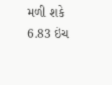મળી શકે 6.83 ઇંચ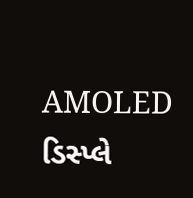AMOLED ડિસ્પ્લે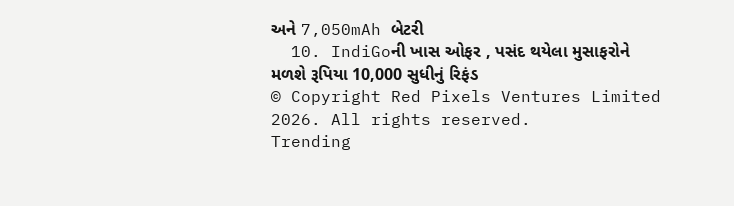અને 7,050mAh બેટરી
  10. IndiGoની ખાસ ઓફર , પસંદ થયેલા મુસાફરોને મળશે રૂપિયા 10,000 સુધીનું રિફંડ
© Copyright Red Pixels Ventures Limited 2026. All rights reserved.
Trending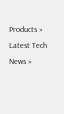Products »
Latest Tech News »